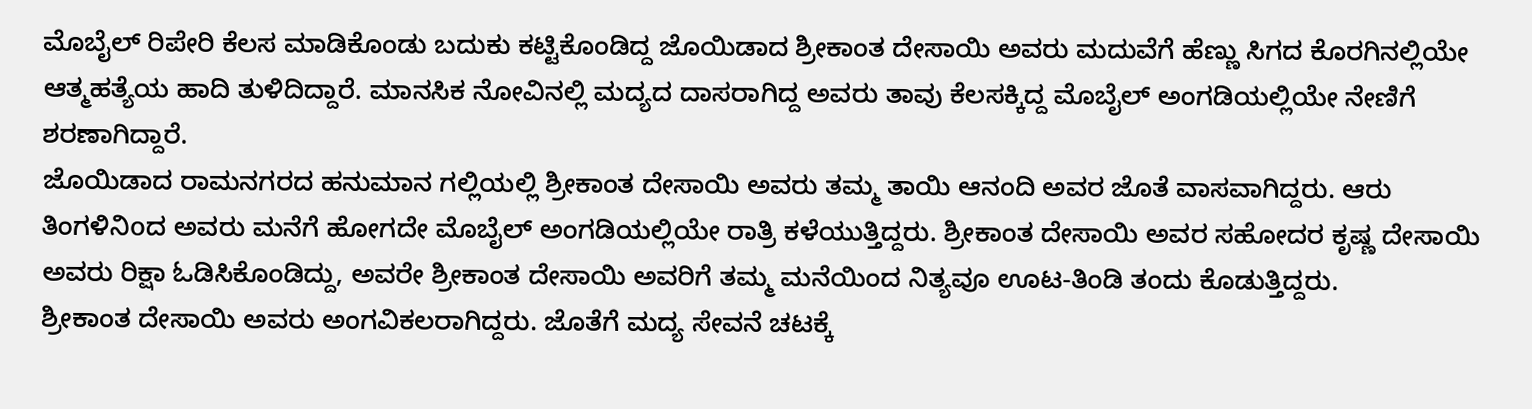ಮೊಬೈಲ್ ರಿಪೇರಿ ಕೆಲಸ ಮಾಡಿಕೊಂಡು ಬದುಕು ಕಟ್ಟಿಕೊಂಡಿದ್ದ ಜೊಯಿಡಾದ ಶ್ರೀಕಾಂತ ದೇಸಾಯಿ ಅವರು ಮದುವೆಗೆ ಹೆಣ್ಣು ಸಿಗದ ಕೊರಗಿನಲ್ಲಿಯೇ ಆತ್ಮಹತ್ಯೆಯ ಹಾದಿ ತುಳಿದಿದ್ದಾರೆ. ಮಾನಸಿಕ ನೋವಿನಲ್ಲಿ ಮದ್ಯದ ದಾಸರಾಗಿದ್ದ ಅವರು ತಾವು ಕೆಲಸಕ್ಕಿದ್ದ ಮೊಬೈಲ್ ಅಂಗಡಿಯಲ್ಲಿಯೇ ನೇಣಿಗೆ ಶರಣಾಗಿದ್ದಾರೆ.
ಜೊಯಿಡಾದ ರಾಮನಗರದ ಹನುಮಾನ ಗಲ್ಲಿಯಲ್ಲಿ ಶ್ರೀಕಾಂತ ದೇಸಾಯಿ ಅವರು ತಮ್ಮ ತಾಯಿ ಆನಂದಿ ಅವರ ಜೊತೆ ವಾಸವಾಗಿದ್ದರು. ಆರು ತಿಂಗಳಿನಿoದ ಅವರು ಮನೆಗೆ ಹೋಗದೇ ಮೊಬೈಲ್ ಅಂಗಡಿಯಲ್ಲಿಯೇ ರಾತ್ರಿ ಕಳೆಯುತ್ತಿದ್ದರು. ಶ್ರೀಕಾಂತ ದೇಸಾಯಿ ಅವರ ಸಹೋದರ ಕೃಷ್ಣ ದೇಸಾಯಿ ಅವರು ರಿಕ್ಷಾ ಓಡಿಸಿಕೊಂಡಿದ್ದು, ಅವರೇ ಶ್ರೀಕಾಂತ ದೇಸಾಯಿ ಅವರಿಗೆ ತಮ್ಮ ಮನೆಯಿಂದ ನಿತ್ಯವೂ ಊಟ-ತಿಂಡಿ ತಂದು ಕೊಡುತ್ತಿದ್ದರು.
ಶ್ರೀಕಾಂತ ದೇಸಾಯಿ ಅವರು ಅಂಗವಿಕಲರಾಗಿದ್ದರು. ಜೊತೆಗೆ ಮದ್ಯ ಸೇವನೆ ಚಟಕ್ಕೆ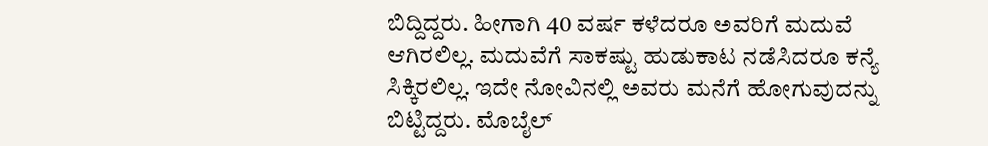ಬಿದ್ದಿದ್ದರು. ಹೀಗಾಗಿ 40 ವರ್ಷ ಕಳೆದರೂ ಅವರಿಗೆ ಮದುವೆ ಆಗಿರಲಿಲ್ಲ. ಮದುವೆಗೆ ಸಾಕಷ್ಟು ಹುಡುಕಾಟ ನಡೆಸಿದರೂ ಕನ್ಯೆ ಸಿಕ್ಕಿರಲಿಲ್ಲ. ಇದೇ ನೋವಿನಲ್ಲಿ ಅವರು ಮನೆಗೆ ಹೋಗುವುದನ್ನು ಬಿಟ್ಟಿದ್ದರು. ಮೊಬೈಲ್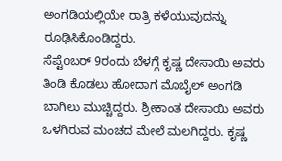ಅಂಗಡಿಯಲ್ಲಿಯೇ ರಾತ್ರಿ ಕಳೆಯುವುದನ್ನು ರೂಢಿಸಿಕೊಂಡಿದ್ದರು.
ಸೆಪ್ಟೆoಬರ್ 9ರಂದು ಬೆಳಗ್ಗೆ ಕೃಷ್ಣ ದೇಸಾಯಿ ಅವರು ತಿಂಡಿ ಕೊಡಲು ಹೋದಾಗ ಮೊಬೈಲ್ ಅಂಗಡಿ ಬಾಗಿಲು ಮುಚ್ಚಿದ್ದರು. ಶ್ರೀಕಾಂತ ದೇಸಾಯಿ ಅವರು ಒಳಗಿರುವ ಮಂಚದ ಮೇಲೆ ಮಲಗಿದ್ದರು. ಕೃಷ್ಣ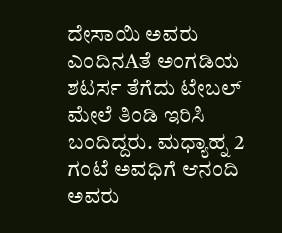ದೇಸಾಯಿ ಅವರು ಎಂದಿನAತೆ ಅಂಗಡಿಯ ಶಟರ್ಸ ತೆಗೆದು ಟೇಬಲ್ ಮೇಲೆ ತಿಂಡಿ ಇರಿಸಿ ಬಂದಿದ್ದರು. ಮಧ್ಯಾಹ್ನ 2 ಗಂಟೆ ಅವಧಿಗೆ ಆನಂದಿ ಅವರು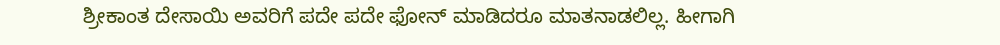ಶ್ರೀಕಾಂತ ದೇಸಾಯಿ ಅವರಿಗೆ ಪದೇ ಪದೇ ಫೋನ್ ಮಾಡಿದರೂ ಮಾತನಾಡಲಿಲ್ಲ. ಹೀಗಾಗಿ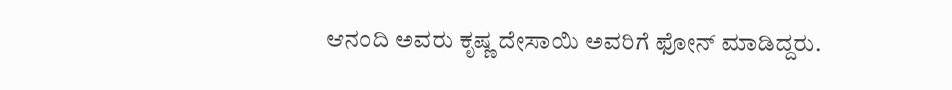ಆನಂದಿ ಅವರು ಕೃಷ್ಣ ದೇಸಾಯಿ ಅವರಿಗೆ ಫೋನ್ ಮಾಡಿದ್ದರು.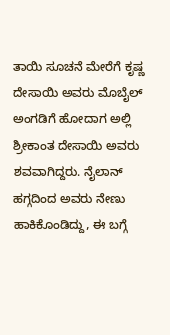ತಾಯಿ ಸೂಚನೆ ಮೇರೆಗೆ ಕೃಷ್ಣ ದೇಸಾಯಿ ಅವರು ಮೊಬೈಲ್ ಅಂಗಡಿಗೆ ಹೋದಾಗ ಅಲ್ಲಿ ಶ್ರೀಕಾಂತ ದೇಸಾಯಿ ಅವರು ಶವವಾಗಿದ್ದರು. ನೈಲಾನ್ ಹಗ್ಗದಿಂದ ಅವರು ನೇಣು ಹಾಕಿಕೊಂಡಿದ್ದು, ಈ ಬಗ್ಗೆ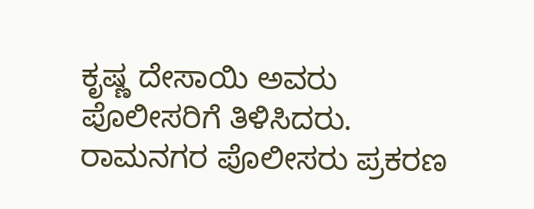ಕೃಷ್ಣ ದೇಸಾಯಿ ಅವರು ಪೊಲೀಸರಿಗೆ ತಿಳಿಸಿದರು. ರಾಮನಗರ ಪೊಲೀಸರು ಪ್ರಕರಣ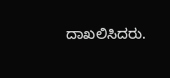ದಾಖಲಿಸಿದರು.